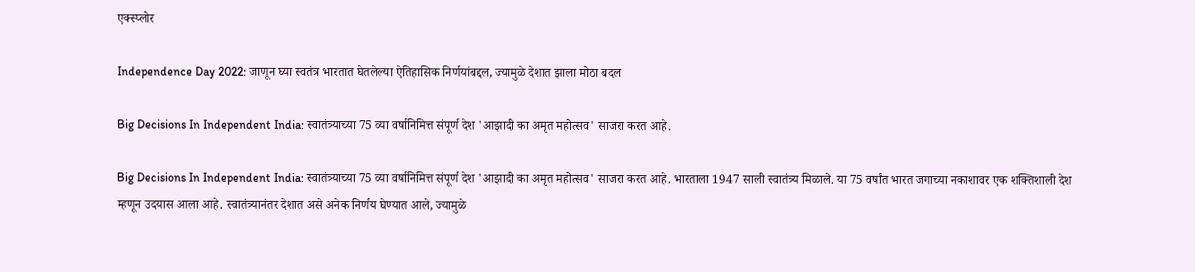एक्स्प्लोर

Independence Day 2022: जाणून घ्या स्वतंत्र भारतात घेतलेल्या ऐतिहासिक निर्णयांबद्दल, ज्यामुळे देशात झाला मोठा बदल

Big Decisions In Independent India: स्वातंत्र्याच्या 75 व्या वर्षानिमित्त संपूर्ण देश 'आझादी का अमृत महोत्सव' साजरा करत आहे.

Big Decisions In Independent India: स्वातंत्र्याच्या 75 व्या वर्षानिमित्त संपूर्ण देश 'आझादी का अमृत महोत्सव' साजरा करत आहे. भारताला 1947 साली स्वातंत्र्य मिळाले. या 75 वर्षांत भारत जगाच्या नकाशावर एक शक्तिशाली देश म्हणून उदयास आला आहे. स्वातंत्र्यानंतर देशात असे अनेक निर्णय घेण्यात आले, ज्यामुळे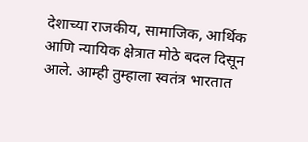देशाच्या राजकीय, सामाजिक, आर्थिक आणि न्यायिक क्षेत्रात मोठे बदल दिसून आले. आम्ही तुम्हाला स्वतंत्र भारतात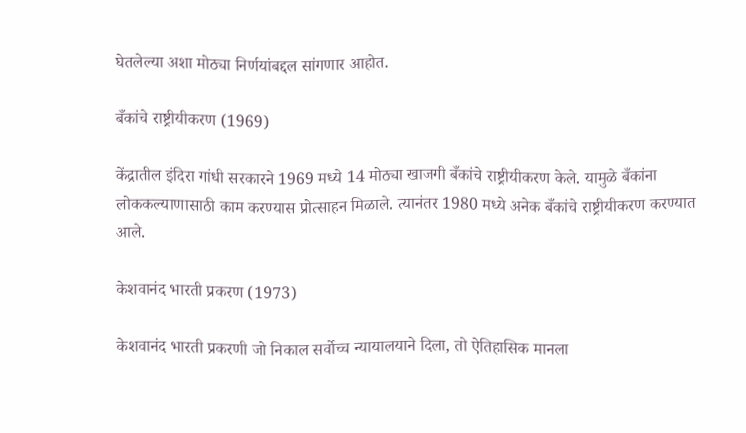घेतलेल्या अशा मोठ्या निर्णयांबद्दल सांगणार आहोत.

बँकांचे राष्ट्रीयीकरण (1969)

केंद्रातील इंदिरा गांधी सरकारने 1969 मध्ये 14 मोठ्या खाजगी बँकांचे राष्ट्रीयीकरण केले. यामुळे बँकांना लोककल्याणासाठी काम करण्यास प्रोत्साहन मिळाले. त्यानंतर 1980 मध्ये अनेक बँकांचे राष्ट्रीयीकरण करण्यात आले.

केशवानंद भारती प्रकरण (1973)

केशवानंद भारती प्रकरणी जो निकाल सर्वोच्च न्यायालयाने दिला, तो ऐतिहासिक मानला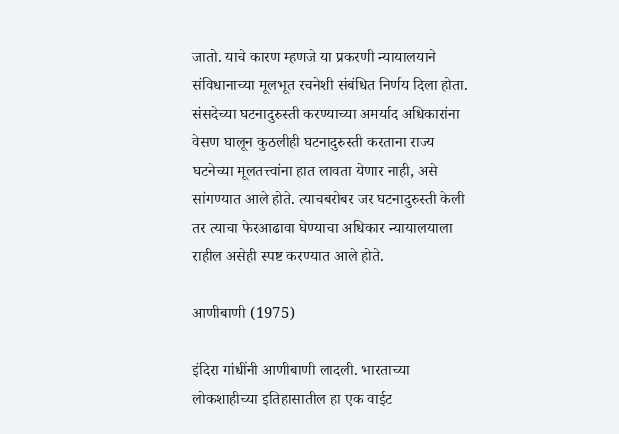जातो. याचे कारण म्हणजे या प्रकरणी न्यायालयाने संविधानाच्या मूलभूत रचनेशी संबंधित निर्णय दिला होता. संसदेच्या घटनादुरुस्ती करण्याच्या अमर्याद अधिकारांना वेसण घालून कुठलीही घटनादुरुस्ती करताना राज्य घटनेच्या मूलतत्त्वांना हात लावता येणार नाही, असे सांगण्यात आले होते. त्याचबरोबर जर घटनादुरुस्ती केली तर त्याचा फेरआढावा घेण्याचा अधिकार न्यायालयाला राहील असेही स्पष्ट करण्यात आले होते.

आणीबाणी (1975)

इंदिरा गांधींनी आणीबाणी लादली. भारताच्या लोकशाहीच्या इतिहासातील हा एक वाईट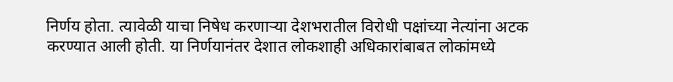निर्णय होता. त्यावेळी याचा निषेध करणाऱ्या देशभरातील विरोधी पक्षांच्या नेत्यांना अटक करण्यात आली होती. या निर्णयानंतर देशात लोकशाही अधिकारांबाबत लोकांमध्ये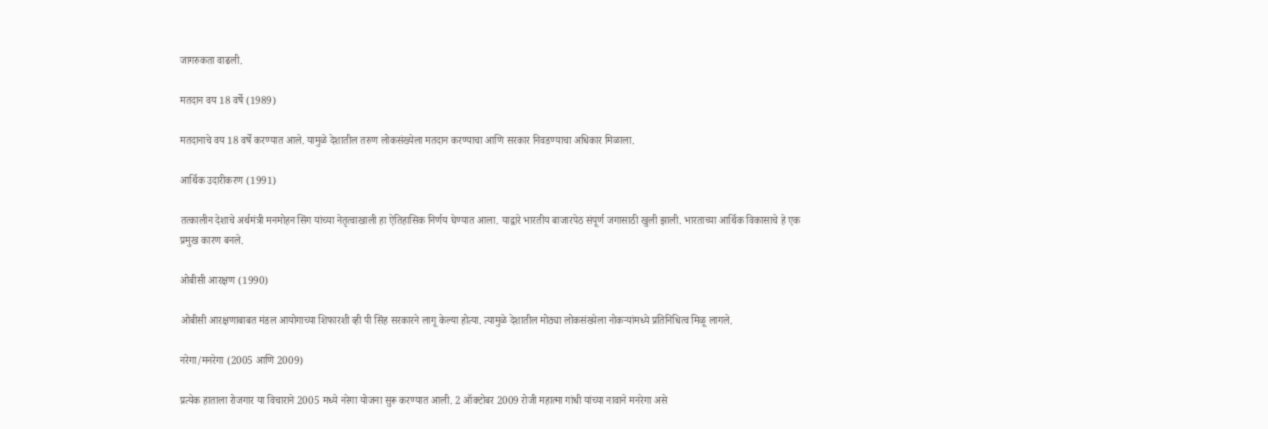जागरुकता वाढली.

मतदान वय 18 वर्षे (1989)

मतदानाचे वय 18 वर्षे करण्यात आले. यामुळे देशातील तरुण लोकसंख्येला मतदान करण्याचा आणि सरकार निवडण्याचा अधिकार मिळाला.

आर्थिक उदारीकरण (1991)

तत्कालीन देशाचे अर्थमंत्री मनमोहन सिंग यांच्या नेतृत्वाखाली हा ऐतिहासिक निर्णय घेण्यात आला. याद्वारे भारतीय बाजारपेठ संपूर्ण जगासाठी खुली झाली. भारताच्या आर्थिक विकासाचे हे एक प्रमुख कारण बनले.

ओबीसी आरक्षण (1990)

ओबीसी आरक्षणाबाबत मंडल आयोगाच्या शिफारशी व्ही पी सिंह सरकारने लागू केल्या होत्या. त्यामुळे देशातील मोठ्या लोकसंख्येला नोकऱ्यांमध्ये प्रतिनिधित्व मिळू लागले.

नरेगा/मनरेगा (2005 आणि 2009)

प्रत्येक हाताला रोजगार या विचाराने 2005 मध्ये नरेगा योजना सुरू करण्यात आली. 2 ऑक्टोबर 2009 रोजी महात्मा गांधी यांच्या नावाने मनरेगा असे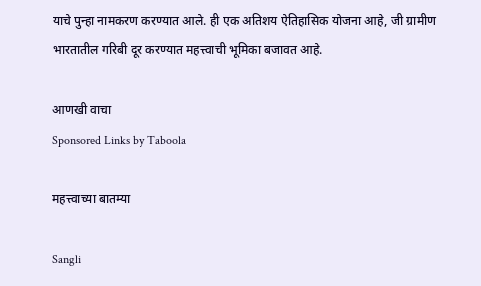याचे पुन्हा नामकरण करण्यात आले. ही एक अतिशय ऐतिहासिक योजना आहे, जी ग्रामीण भारतातील गरिबी दूर करण्यात महत्त्वाची भूमिका बजावत आहे.

आणखी वाचा
Sponsored Links by Taboola

महत्त्वाच्या बातम्या

Sangli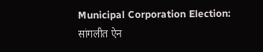Municipal Corporation Election: सांगलीत ऐन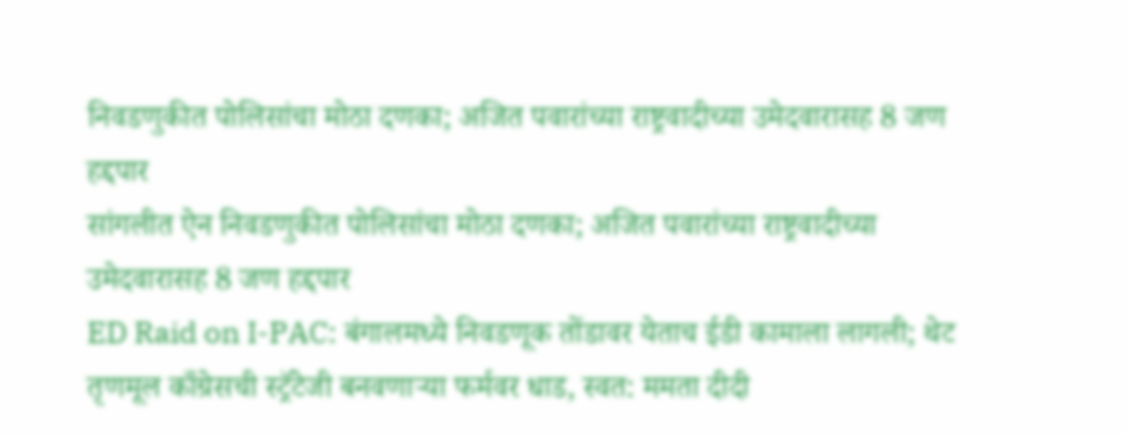निवडणुकीत पोलिसांचा मोठा दणका; अजित पवारांच्या राष्ट्रवादीच्या उमेदवारासह 8 जण हद्दपार
सांगलीत ऐन निवडणुकीत पोलिसांचा मोठा दणका; अजित पवारांच्या राष्ट्रवादीच्या उमेदवारासह 8 जण हद्दपार
ED Raid on I-PAC: बंगालमध्ये निवडणूक तोंडावर येताच ईडी कामाला लागली; थेट तृणमूल काँग्रेसची स्ट्रॅटेजी बनवणाऱ्या फर्मवर धाड, स्वत: ममता दीदी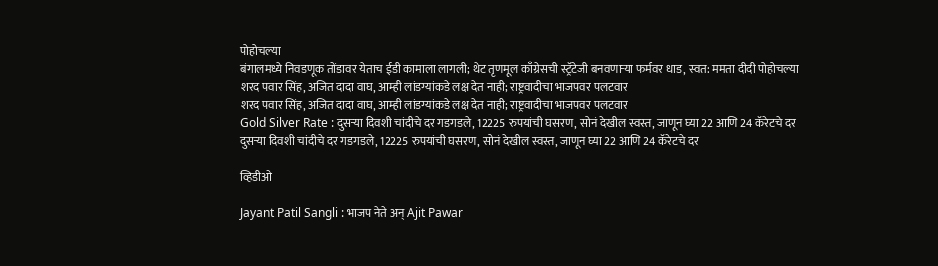पोहोचल्या
बंगालमध्ये निवडणूक तोंडावर येताच ईडी कामाला लागली; थेट तृणमूल काँग्रेसची स्ट्रॅटेजी बनवणाऱ्या फर्मवर धाड, स्वत: ममता दीदी पोहोचल्या
शरद पवार सिंह, अजित दादा वाघ, आम्ही लांडग्यांकडे लक्ष देत नाही; राष्ट्रवादीचा भाजपवर पलटवार
शरद पवार सिंह, अजित दादा वाघ, आम्ही लांडग्यांकडे लक्ष देत नाही; राष्ट्रवादीचा भाजपवर पलटवार
Gold Silver Rate : दुसऱ्या दिवशी चांदीचे दर गडगडले, 12225 रुपयांची घसरण, सोनं देखील स्वस्त, जाणून घ्या 22 आणि 24 कॅरेटचे दर
दुसऱ्या दिवशी चांदीचे दर गडगडले, 12225 रुपयांची घसरण, सोनं देखील स्वस्त, जाणून घ्या 22 आणि 24 कॅरेटचे दर

व्हिडीओ

Jayant Patil Sangli : भाजप नेते अन् Ajit Pawar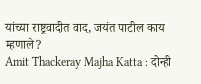यांच्या राष्ट्रवादीत वाद, जयंत पाटील काय म्हणाले?
Amit Thackeray Majha Katta : दोन्ही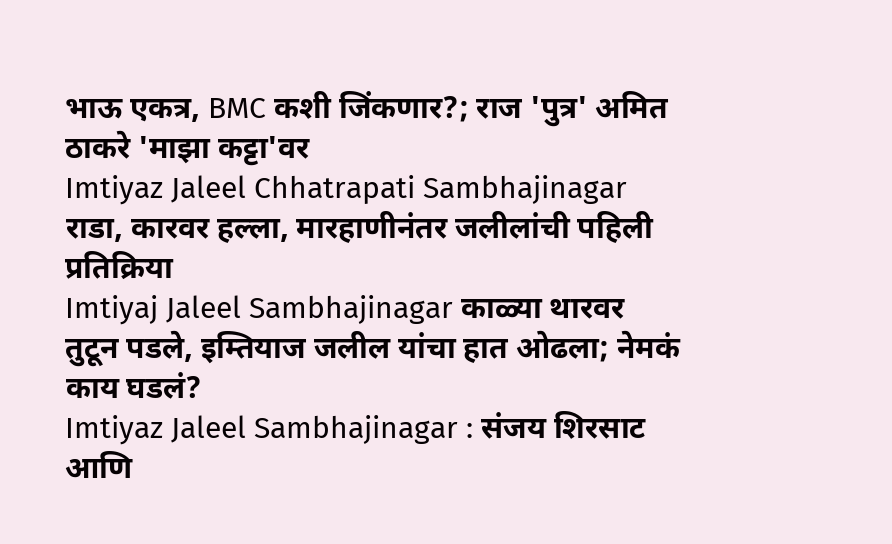भाऊ एकत्र, BMC कशी जिंकणार?; राज 'पुत्र' अमित ठाकरे 'माझा कट्टा'वर
Imtiyaz Jaleel Chhatrapati Sambhajinagar राडा, कारवर हल्ला, मारहाणीनंतर जलीलांची पहिली प्रतिक्रिया
Imtiyaj Jaleel Sambhajinagar काळ्या थारवर तुटून पडले, इम्तियाज जलील यांचा हात ओढला; नेमकं काय घडलं?
Imtiyaz Jaleel Sambhajinagar : संजय शिरसाट आणि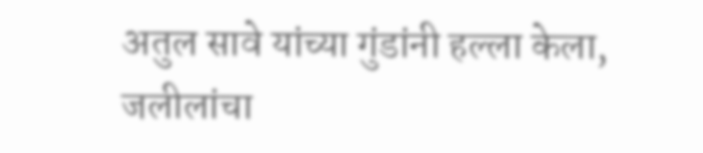अतुल सावे यांच्या गुंडांनी हल्ला केला, जलीलांचा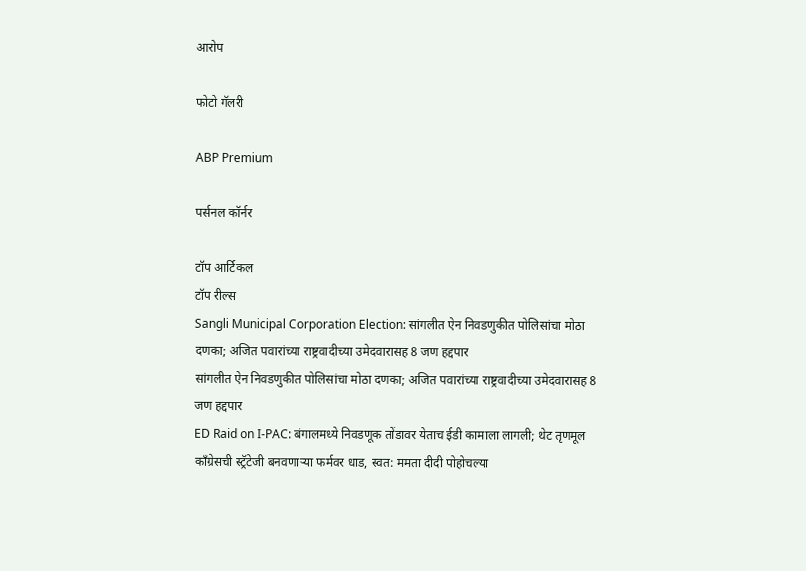आरोप

फोटो गॅलरी

ABP Premium

पर्सनल कॉर्नर

टॉप आर्टिकल
टॉप रील्स
Sangli Municipal Corporation Election: सांगलीत ऐन निवडणुकीत पोलिसांचा मोठा दणका; अजित पवारांच्या राष्ट्रवादीच्या उमेदवारासह 8 जण हद्दपार
सांगलीत ऐन निवडणुकीत पोलिसांचा मोठा दणका; अजित पवारांच्या राष्ट्रवादीच्या उमेदवारासह 8 जण हद्दपार
ED Raid on I-PAC: बंगालमध्ये निवडणूक तोंडावर येताच ईडी कामाला लागली; थेट तृणमूल काँग्रेसची स्ट्रॅटेजी बनवणाऱ्या फर्मवर धाड, स्वत: ममता दीदी पोहोचल्या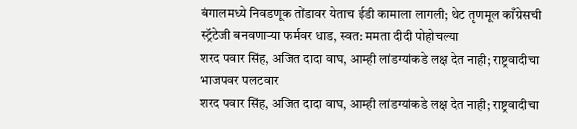बंगालमध्ये निवडणूक तोंडावर येताच ईडी कामाला लागली; थेट तृणमूल काँग्रेसची स्ट्रॅटेजी बनवणाऱ्या फर्मवर धाड, स्वत: ममता दीदी पोहोचल्या
शरद पवार सिंह, अजित दादा वाघ, आम्ही लांडग्यांकडे लक्ष देत नाही; राष्ट्रवादीचा भाजपवर पलटवार
शरद पवार सिंह, अजित दादा वाघ, आम्ही लांडग्यांकडे लक्ष देत नाही; राष्ट्रवादीचा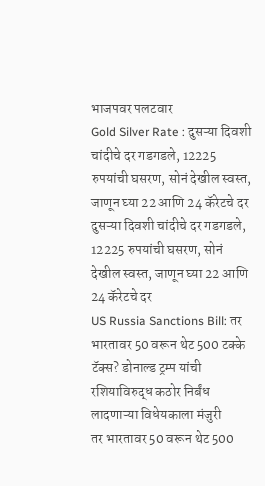भाजपवर पलटवार
Gold Silver Rate : दुसऱ्या दिवशी चांदीचे दर गडगडले, 12225 रुपयांची घसरण, सोनं देखील स्वस्त, जाणून घ्या 22 आणि 24 कॅरेटचे दर
दुसऱ्या दिवशी चांदीचे दर गडगडले, 12225 रुपयांची घसरण, सोनं देखील स्वस्त, जाणून घ्या 22 आणि 24 कॅरेटचे दर
US Russia Sanctions Bill: तर भारतावर 50 वरून थेट 500 टक्के टॅक्स? डोनाल्ड ट्रम्प यांची रशियाविरुद्ध कठोर निर्बंध लादणाऱ्या विधेयकाला मंजुरी
तर भारतावर 50 वरून थेट 500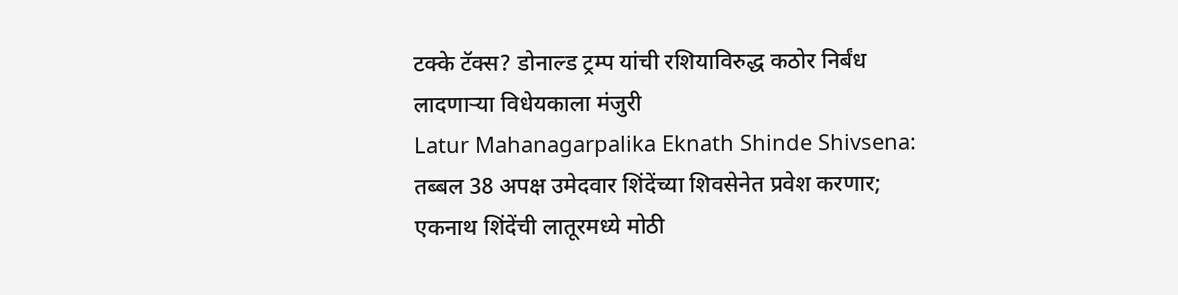टक्के टॅक्स? डोनाल्ड ट्रम्प यांची रशियाविरुद्ध कठोर निर्बंध लादणाऱ्या विधेयकाला मंजुरी
Latur Mahanagarpalika Eknath Shinde Shivsena: तब्बल 38 अपक्ष उमेदवार शिंदेंच्या शिवसेनेत प्रवेश करणार; एकनाथ शिंदेंची लातूरमध्ये मोठी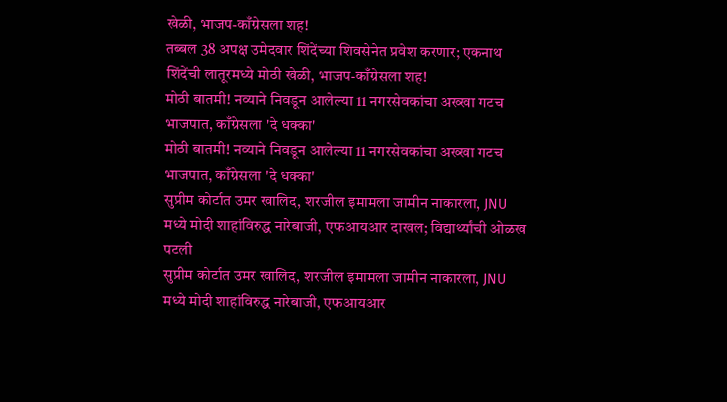खेळी, भाजप-काँग्रेसला शह!
तब्बल 38 अपक्ष उमेदवार शिंदेंच्या शिवसेनेत प्रवेश करणार; एकनाथ शिंदेंची लातूरमध्ये मोठी खेळी, भाजप-काँग्रेसला शह!
मोठी बातमी! नव्याने निवडून आलेल्या 11 नगरसेवकांचा अख्खा गटच भाजपात, काँग्रेसला 'दे धक्का'
मोठी बातमी! नव्याने निवडून आलेल्या 11 नगरसेवकांचा अख्खा गटच भाजपात, काँग्रेसला 'दे धक्का'
सुप्रीम कोर्टात उमर खालिद, शरजील इमामला जामीन नाकारला, JNU मध्ये मोदी शाहांविरुद्ध नारेबाजी, एफआयआर दाखल; विद्यार्थ्यांची ओळख पटली
सुप्रीम कोर्टात उमर खालिद, शरजील इमामला जामीन नाकारला, JNU मध्ये मोदी शाहांविरुद्ध नारेबाजी, एफआयआर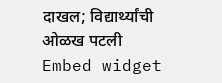दाखल; विद्यार्थ्यांची ओळख पटली
Embed widget